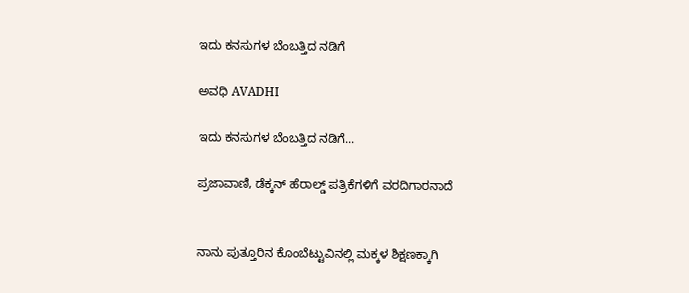ಇದು ಕನಸುಗಳ ಬೆಂಬತ್ತಿದ ನಡಿಗೆ‍

ಅವಧಿ AVADHI

ಇದು ಕನಸುಗಳ ಬೆಂಬತ್ತಿದ ನಡಿಗೆ...

ಪ್ರಜಾವಾಣಿ, ಡೆಕ್ಕನ್ ಹೆರಾಲ್ಡ್ ಪತ್ರಿಕೆಗಳಿಗೆ ವರದಿಗಾರನಾದೆ


ನಾನು ಪುತ್ತೂರಿನ ಕೊಂಬೆಟ್ಟುವಿನಲ್ಲಿ ಮಕ್ಕಳ ಶಿಕ್ಷಣಕ್ಕಾಗಿ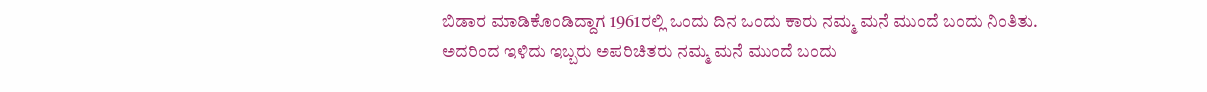ಬಿಡಾರ ಮಾಡಿಕೊಂಡಿದ್ದಾಗ 1961ರಲ್ಲಿ ಒಂದು ದಿನ ಒಂದು ಕಾರು ನಮ್ಮ ಮನೆ ಮುಂದೆ ಬಂದು ನಿಂತಿತು. ಅದರಿಂದ ಇಳಿದು ಇಬ್ಬರು ಅಪರಿಚಿತರು ನಮ್ಮ ಮನೆ ಮುಂದೆ ಬಂದು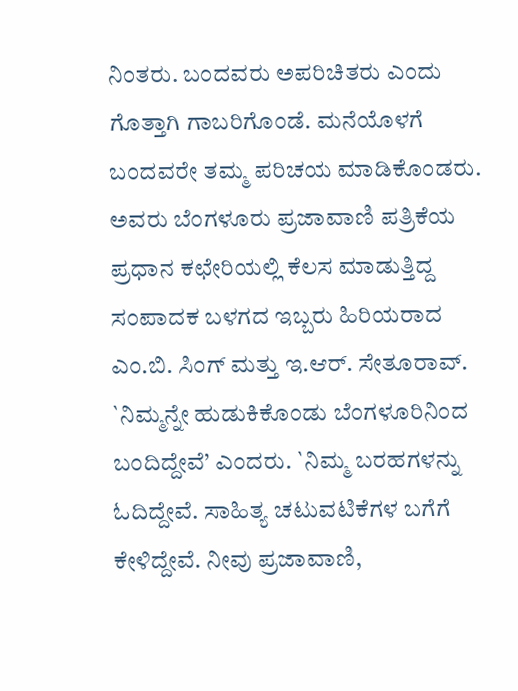ನಿಂತರು. ಬಂದವರು ಅಪರಿಚಿತರು ಎಂದು ಗೊತ್ತಾಗಿ ಗಾಬರಿಗೊಂಡೆ. ಮನೆಯೊಳಗೆ ಬಂದವರೇ ತಮ್ಮ ಪರಿಚಯ ಮಾಡಿಕೊಂಡರು. ಅವರು ಬೆಂಗಳೂರು ಪ್ರಜಾವಾಣಿ ಪತ್ರಿಕೆಯ ಪ್ರಧಾನ ಕಛೇರಿಯಲ್ಲಿ ಕೆಲಸ ಮಾಡುತ್ತಿದ್ದ ಸಂಪಾದಕ ಬಳಗದ ಇಬ್ಬರು ಹಿರಿಯರಾದ ಎಂ.ಬಿ. ಸಿಂಗ್ ಮತ್ತು ಇ.ಆರ್. ಸೇತೂರಾವ್.
`ನಿಮ್ಮನ್ನೇ ಹುಡುಕಿಕೊಂಡು ಬೆಂಗಳೂರಿನಿಂದ ಬಂದಿದ್ದೇವೆ’ ಎಂದರು. `ನಿಮ್ಮ ಬರಹಗಳನ್ನು ಓದಿದ್ದೇವೆ. ಸಾಹಿತ್ಯ ಚಟುವಟಿಕೆಗಳ ಬಗೆಗೆ ಕೇಳಿದ್ದೇವೆ. ನೀವು ಪ್ರಜಾವಾಣಿ,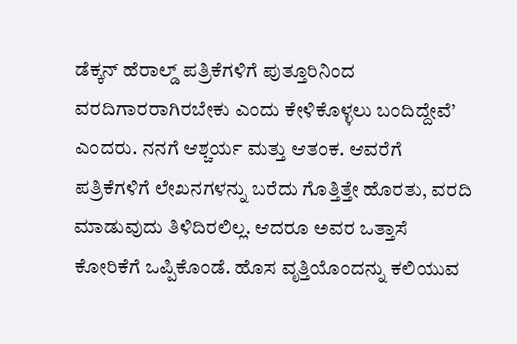ಡೆಕ್ಕನ್ ಹೆರಾಲ್ಡ್ ಪತ್ರಿಕೆಗಳಿಗೆ ಪುತ್ತೂರಿನಿಂದ ವರದಿಗಾರರಾಗಿರಬೇಕು ಎಂದು ಕೇಳಿಕೊಳ್ಳಲು ಬಂದಿದ್ದೇವೆ’ ಎಂದರು. ನನಗೆ ಆಶ್ಚರ್ಯ ಮತ್ತು ಆತಂಕ. ಆವರೆಗೆ ಪತ್ರಿಕೆಗಳಿಗೆ ಲೇಖನಗಳನ್ನು ಬರೆದು ಗೊತ್ತಿತ್ತೇ ಹೊರತು, ವರದಿ ಮಾಡುವುದು ತಿಳಿದಿರಲಿಲ್ಲ. ಆದರೂ ಅವರ ಒತ್ತಾಸೆ ಕೋರಿಕೆಗೆ ಒಪ್ಪಿಕೊಂಡೆ. ಹೊಸ ವೃತ್ತಿಯೊಂದನ್ನು ಕಲಿಯುವ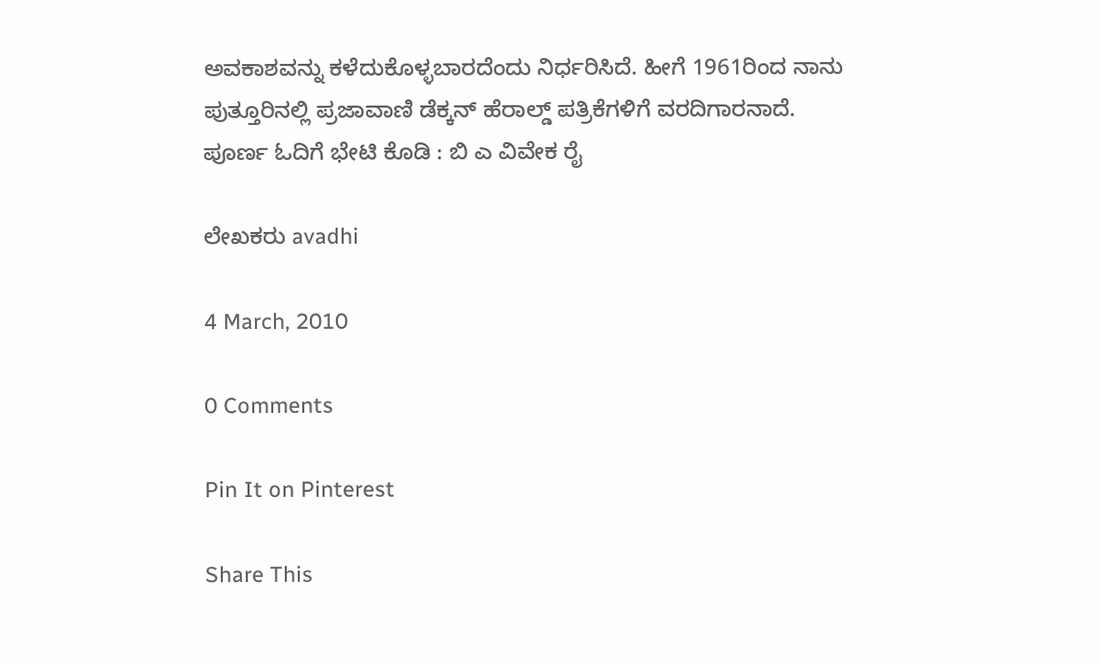ಅವಕಾಶವನ್ನು ಕಳೆದುಕೊಳ್ಳಬಾರದೆಂದು ನಿರ್ಧರಿಸಿದೆ. ಹೀಗೆ 1961ರಿಂದ ನಾನು ಪುತ್ತೂರಿನಲ್ಲಿ ಪ್ರಜಾವಾಣಿ ಡೆಕ್ಕನ್ ಹೆರಾಲ್ಡ್ ಪತ್ರಿಕೆಗಳಿಗೆ ವರದಿಗಾರನಾದೆ.
ಪೂರ್ಣ ಓದಿಗೆ ಭೇಟಿ ಕೊಡಿ : ಬಿ ಎ ವಿವೇಕ ರೈ

ಲೇಖಕರು avadhi

4 March, 2010

0 Comments

Pin It on Pinterest

Share This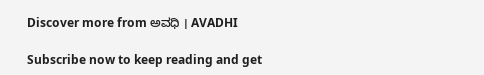Discover more from ಅವಧಿ । AVADHI

Subscribe now to keep reading and get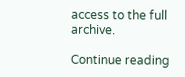access to the full archive.

Continue reading